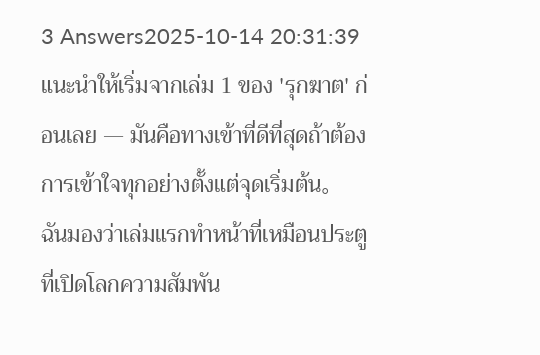3 Answers2025-10-14 20:31:39
แนะนำให้เริ่มจากเล่ม 1 ของ 'รุกฆาต' ก่อนเลย — มันคือทางเข้าที่ดีที่สุดถ้าต้องการเข้าใจทุกอย่างตั้งแต่จุดเริ่มต้น。
ฉันมองว่าเล่มแรกทำหน้าที่เหมือนประตูที่เปิดโลกความสัมพัน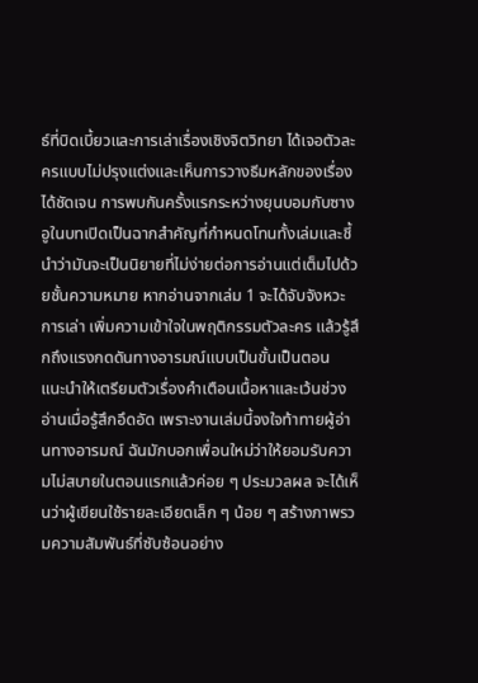ธ์ที่บิดเบี้ยวและการเล่าเรื่องเชิงจิตวิทยา ได้เจอตัวละครแบบไม่ปรุงแต่งและเห็นการวางธีมหลักของเรื่องได้ชัดเจน การพบกันครั้งแรกระหว่างยุนบอมกับซางอูในบทเปิดเป็นฉากสำคัญที่กำหนดโทนทั้งเล่มและชี้นำว่ามันจะเป็นนิยายที่ไม่ง่ายต่อการอ่านแต่เต็มไปด้วยชั้นความหมาย หากอ่านจากเล่ม 1 จะได้จับจังหวะการเล่า เพิ่มความเข้าใจในพฤติกรรมตัวละคร แล้วรู้สึกถึงแรงกดดันทางอารมณ์แบบเป็นขั้นเป็นตอน
แนะนำให้เตรียมตัวเรื่องคำเตือนเนื้อหาและเว้นช่วงอ่านเมื่อรู้สึกอึดอัด เพราะงานเล่มนี้จงใจท้าทายผู้อ่านทางอารมณ์ ฉันมักบอกเพื่อนใหม่ว่าให้ยอมรับความไม่สบายในตอนแรกแล้วค่อย ๆ ประมวลผล จะได้เห็นว่าผู้เขียนใช้รายละเอียดเล็ก ๆ น้อย ๆ สร้างภาพรวมความสัมพันธ์ที่ซับซ้อนอย่าง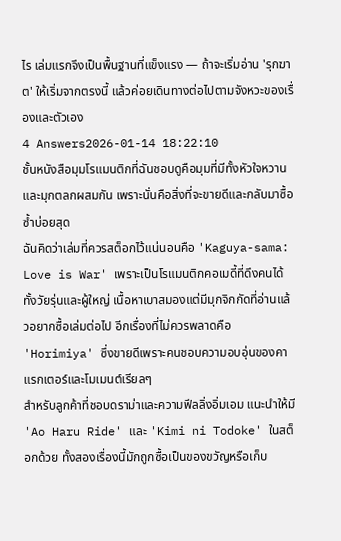ไร เล่มแรกจึงเป็นพื้นฐานที่แข็งแรง — ถ้าจะเริ่มอ่าน 'รุกฆาต' ให้เริ่มจากตรงนี้ แล้วค่อยเดินทางต่อไปตามจังหวะของเรื่องและตัวเอง
4 Answers2026-01-14 18:22:10
ชั้นหนังสือมุมโรแมนติกที่ฉันชอบดูคือมุมที่มีทั้งหัวใจหวานและมุกตลกผสมกัน เพราะนั่นคือสิ่งที่จะขายดีและกลับมาซื้อซ้ำบ่อยสุด
ฉันคิดว่าเล่มที่ควรสต็อกไว้แน่นอนคือ 'Kaguya-sama: Love is War' เพราะเป็นโรแมนติกคอเมดี้ที่ดึงคนได้ทั้งวัยรุ่นและผู้ใหญ่ เนื้อหาเบาสมองแต่มีมุกจิกกัดที่อ่านแล้วอยากซื้อเล่มต่อไป อีกเรื่องที่ไม่ควรพลาดคือ 'Horimiya' ซึ่งขายดีเพราะคนชอบความอบอุ่นของคาแรกเตอร์และโมเมนต์เรียลๆ
สำหรับลูกค้าที่ชอบดราม่าและความฟีลลิ่งอิ่มเอม แนะนำให้มี 'Ao Haru Ride' และ 'Kimi ni Todoke' ในสต็อกด้วย ทั้งสองเรื่องนี้มักถูกซื้อเป็นของขวัญหรือเก็บ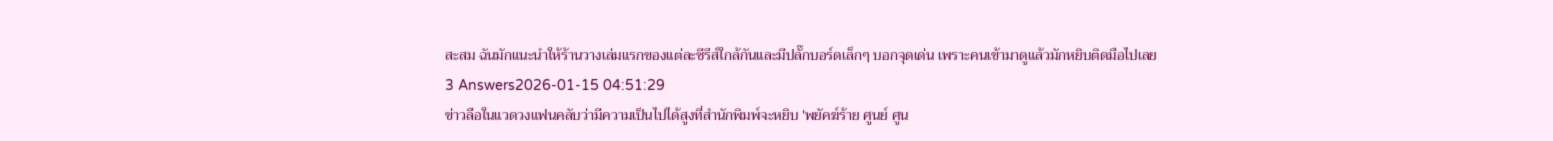สะสม ฉันมักแนะนำให้ร้านวางเล่มแรกของแต่ละซีรีส์ใกล้กันและมีปลั๊กบอร์ดเล็กๆ บอกจุดเด่น เพราะคนเข้ามาดูแล้วมักหยิบติดมือไปเลย
3 Answers2026-01-15 04:51:29
ข่าวลือในแวดวงแฟนคลับว่ามีความเป็นไปได้สูงที่สำนักพิมพ์จะหยิบ 'พยัคฆ์ร้าย ศูนย์ ศูน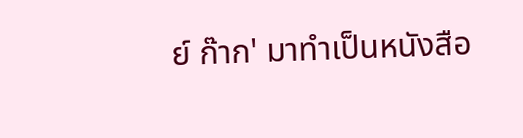ย์ ก๊าก' มาทำเป็นหนังสือ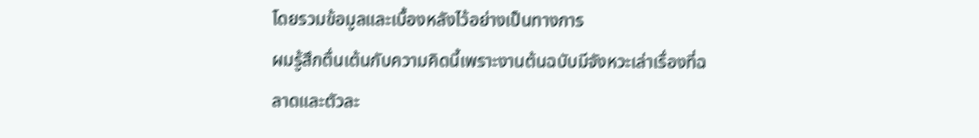โดยรวมข้อมูลและเบื้องหลังไว้อย่างเป็นทางการ
ผมรู้สึกตื่นเต้นกับความคิดนี้เพราะงานต้นฉบับมีจังหวะเล่าเรื่องที่ฉลาดและตัวละ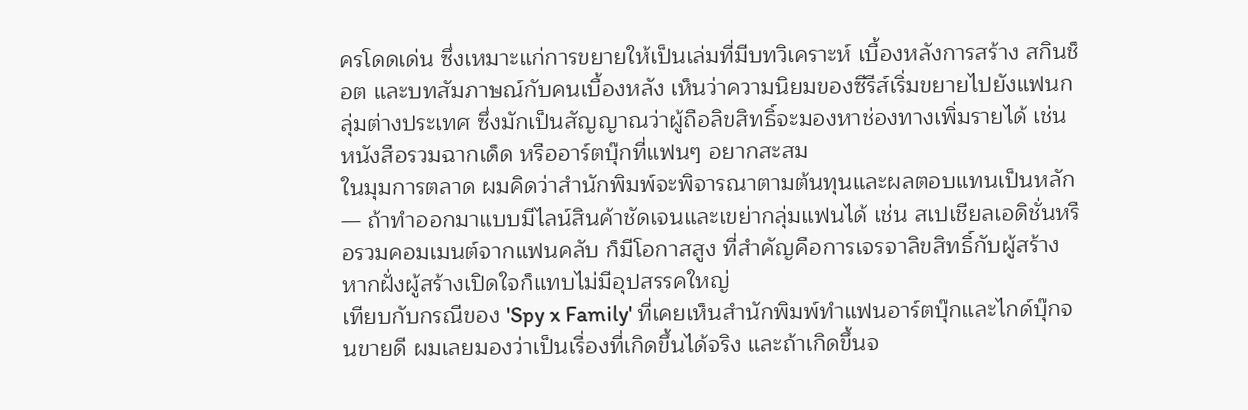ครโดดเด่น ซึ่งเหมาะแก่การขยายให้เป็นเล่มที่มีบทวิเคราะห์ เบื้องหลังการสร้าง สกินช็อต และบทสัมภาษณ์กับคนเบื้องหลัง เห็นว่าความนิยมของซีรีส์เริ่มขยายไปยังแฟนกลุ่มต่างประเทศ ซึ่งมักเป็นสัญญาณว่าผู้ถือลิขสิทธิ์จะมองหาช่องทางเพิ่มรายได้ เช่น หนังสือรวมฉากเด็ด หรืออาร์ตบุ๊กที่แฟนๆ อยากสะสม
ในมุมการตลาด ผมคิดว่าสำนักพิมพ์จะพิจารณาตามต้นทุนและผลตอบแทนเป็นหลัก — ถ้าทำออกมาแบบมีไลน์สินค้าชัดเจนและเขย่ากลุ่มแฟนได้ เช่น สเปเชียลเอดิชั่นหรือรวมคอมเมนต์จากแฟนคลับ ก็มีโอกาสสูง ที่สำคัญคือการเจรจาลิขสิทธิ์กับผู้สร้าง หากฝั่งผู้สร้างเปิดใจก็แทบไม่มีอุปสรรคใหญ่
เทียบกับกรณีของ 'Spy x Family' ที่เคยเห็นสำนักพิมพ์ทำแฟนอาร์ตบุ๊กและไกด์บุ๊กจนขายดี ผมเลยมองว่าเป็นเรื่องที่เกิดขึ้นได้จริง และถ้าเกิดขึ้นจ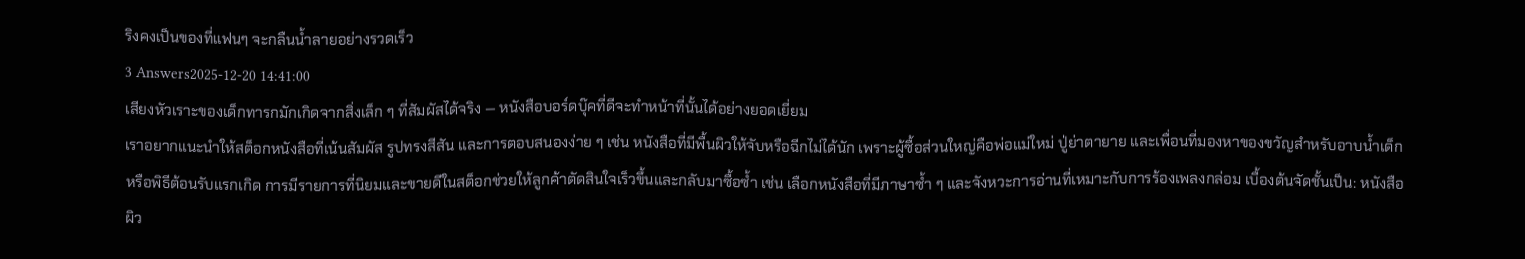ริงคงเป็นของที่แฟนๆ จะกลืนน้ำลายอย่างรวดเร็ว
3 Answers2025-12-20 14:41:00
เสียงหัวเราะของเด็กทารกมักเกิดจากสิ่งเล็ก ๆ ที่สัมผัสได้จริง — หนังสือบอร์ดบุ๊คที่ดีจะทำหน้าที่นั้นได้อย่างยอดเยี่ยม
เราอยากแนะนำให้สต็อกหนังสือที่เน้นสัมผัส รูปทรงสีสัน และการตอบสนองง่าย ๆ เช่น หนังสือที่มีพื้นผิวให้จับหรือฉีกไม่ได้นัก เพราะผู้ซื้อส่วนใหญ่คือพ่อแม่ใหม่ ปู่ย่าตายาย และเพื่อนที่มองหาของขวัญสำหรับอาบน้ำเด็กหรือพิธีต้อนรับแรกเกิด การมีรายการที่นิยมและขายดีในสต็อกช่วยให้ลูกค้าตัดสินใจเร็วขึ้นและกลับมาซื้อซ้ำ เช่น เลือกหนังสือที่มีภาษาซ้ำ ๆ และจังหวะการอ่านที่เหมาะกับการร้องเพลงกล่อม เบื้องต้นจัดชั้นเป็น: หนังสือผิว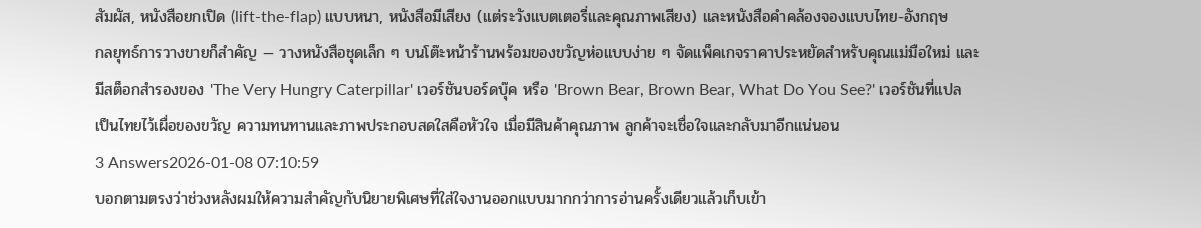สัมผัส, หนังสือยกเปิด (lift-the-flap) แบบหนา, หนังสือมีเสียง (แต่ระวังแบตเตอรี่และคุณภาพเสียง) และหนังสือคำคล้องจองแบบไทย-อังกฤษ
กลยุทธ์การวางขายก็สำคัญ — วางหนังสือชุดเล็ก ๆ บนโต๊ะหน้าร้านพร้อมของขวัญห่อแบบง่าย ๆ จัดแพ็คเกจราคาประหยัดสำหรับคุณแม่มือใหม่ และมีสต็อกสำรองของ 'The Very Hungry Caterpillar' เวอร์ชันบอร์ดบุ๊ค หรือ 'Brown Bear, Brown Bear, What Do You See?' เวอร์ชันที่แปลเป็นไทยไว้เผื่อของขวัญ ความทนทานและภาพประกอบสดใสคือหัวใจ เมื่อมีสินค้าคุณภาพ ลูกค้าจะเชื่อใจและกลับมาอีกแน่นอน
3 Answers2026-01-08 07:10:59
บอกตามตรงว่าช่วงหลังผมให้ความสำคัญกับนิยายพิเศษที่ใส่ใจงานออกแบบมากกว่าการอ่านครั้งเดียวแล้วเก็บเข้า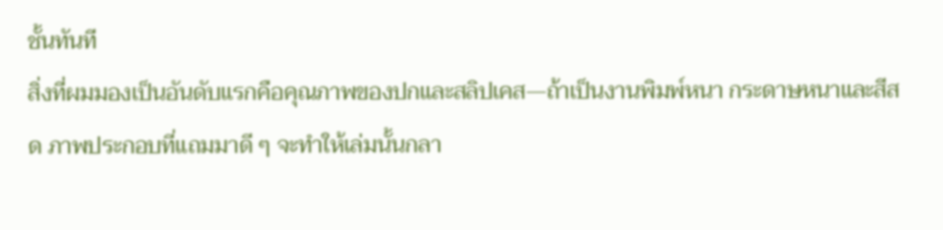ชั้นทันที
สิ่งที่ผมมองเป็นอันดับแรกคือคุณภาพของปกและสลิปเคส—ถ้าเป็นงานพิมพ์หนา กระดาษหนาและสีสด ภาพประกอบที่แถมมาดี ๆ จะทำให้เล่มนั้นกลา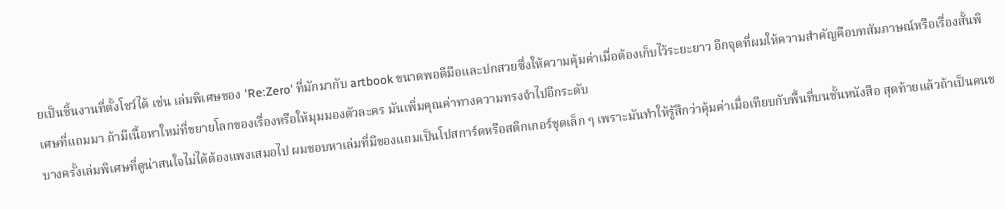ยเป็นชิ้นงานที่ตั้งโชว์ได้ เช่น เล่มพิเศษของ 'Re:Zero' ที่มักมากับ artbook ขนาดพอดีมือและปกสวยซึ่งให้ความคุ้มค่าเมื่อต้องเก็บไว้ระยะยาว อีกจุดที่ผมให้ความสำคัญคือบทสัมภาษณ์หรือเรื่องสั้นพิเศษที่แถมมา ถ้ามีเนื้อหาใหม่ที่ขยายโลกของเรื่องหรือให้มุมมองตัวละคร มันเพิ่มคุณค่าทางความทรงจำไปอีกระดับ
บางครั้งเล่มพิเศษที่ดูน่าสนใจไม่ได้ต้องแพงเสมอไป ผมชอบหาเล่มที่มีของแถมเป็นโปสการ์ดหรือสติกเกอร์ชุดเล็ก ๆ เพราะมันทำให้รู้สึกว่าคุ้มค่าเมื่อเทียบกับพื้นที่บนชั้นหนังสือ สุดท้ายแล้วถ้าเป็นคนช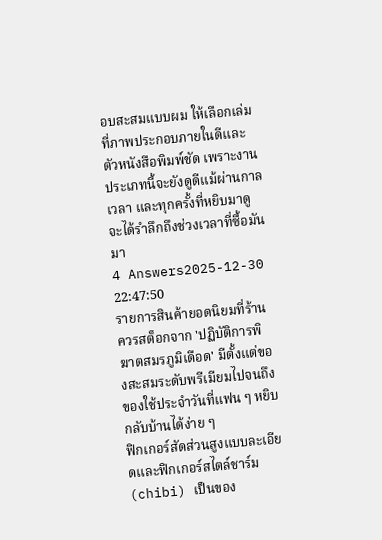อบสะสมแบบผม ให้เลือกเล่มที่ภาพประกอบภายในดีและตัวหนังสือพิมพ์ชัด เพราะงานประเภทนี้จะยังดูดีแม้ผ่านกาลเวลา และทุกครั้งที่หยิบมาดูจะได้รำลึกถึงช่วงเวลาที่ซื้อมันมา
4 Answers2025-12-30 22:47:50
รายการสินค้ายอดนิยมที่ร้านควรสต็อกจาก 'ปฏิบัติการพิฆาตสมรภูมิเดือด' มีตั้งแต่ของสะสมระดับพรีเมียมไปจนถึงของใช้ประจำวันที่แฟน ๆ หยิบกลับบ้านได้ง่าย ๆ
ฟิกเกอร์สัดส่วนสูงแบบละเอียดและฟิกเกอร์สไตล์ชาร์ม (chibi) เป็นของ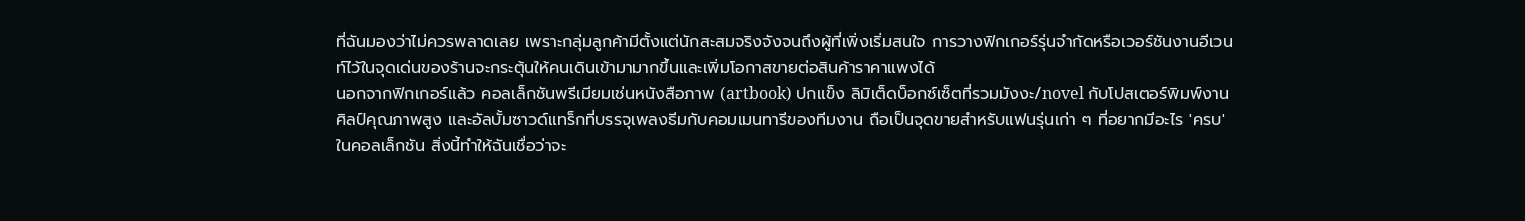ที่ฉันมองว่าไม่ควรพลาดเลย เพราะกลุ่มลูกค้ามีตั้งแต่นักสะสมจริงจังจนถึงผู้ที่เพิ่งเริ่มสนใจ การวางฟิกเกอร์รุ่นจำกัดหรือเวอร์ชันงานอีเวนท์ไว้ในจุดเด่นของร้านจะกระตุ้นให้คนเดินเข้ามามากขึ้นและเพิ่มโอกาสขายต่อสินค้าราคาแพงได้
นอกจากฟิกเกอร์แล้ว คอลเล็กชันพรีเมียมเช่นหนังสือภาพ (artbook) ปกแข็ง ลิมิเต็ดบ็อกซ์เซ็ตที่รวมมังงะ/novel กับโปสเตอร์พิมพ์งานศิลป์คุณภาพสูง และอัลบั้มซาวด์แทร็กที่บรรจุเพลงธีมกับคอมเมนทารีของทีมงาน ถือเป็นจุดขายสำหรับแฟนรุ่นเก่า ๆ ที่อยากมีอะไร 'ครบ' ในคอลเล็กชัน สิ่งนี้ทำให้ฉันเชื่อว่าจะ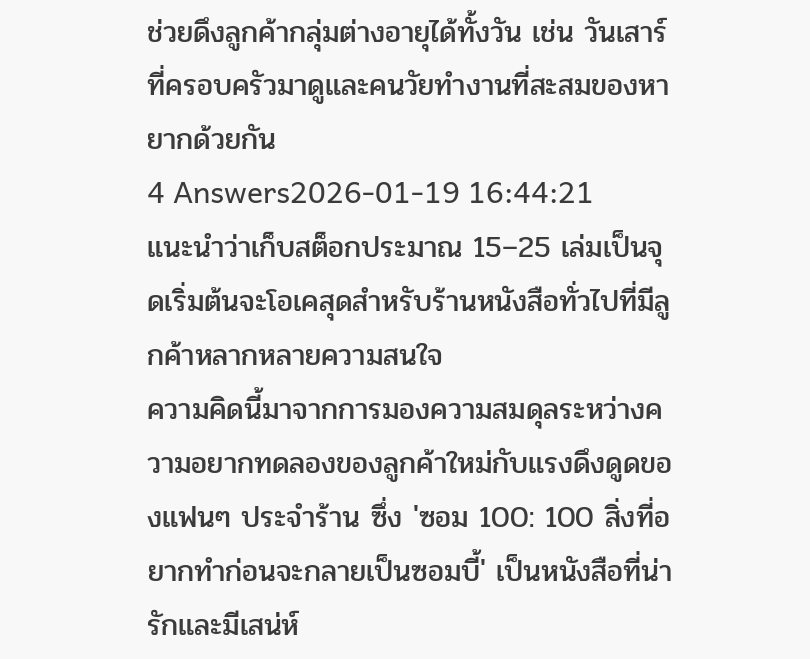ช่วยดึงลูกค้ากลุ่มต่างอายุได้ทั้งวัน เช่น วันเสาร์ที่ครอบครัวมาดูและคนวัยทำงานที่สะสมของหายากด้วยกัน
4 Answers2026-01-19 16:44:21
แนะนำว่าเก็บสต็อกประมาณ 15–25 เล่มเป็นจุดเริ่มต้นจะโอเคสุดสำหรับร้านหนังสือทั่วไปที่มีลูกค้าหลากหลายความสนใจ
ความคิดนี้มาจากการมองความสมดุลระหว่างความอยากทดลองของลูกค้าใหม่กับแรงดึงดูดของแฟนๆ ประจำร้าน ซึ่ง 'ซอม 100: 100 สิ่งที่อยากทำก่อนจะกลายเป็นซอมบี้' เป็นหนังสือที่น่ารักและมีเสน่ห์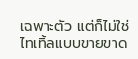เฉพาะตัว แต่ก็ไม่ใช่ไทเทิ้ลแบบขายขาด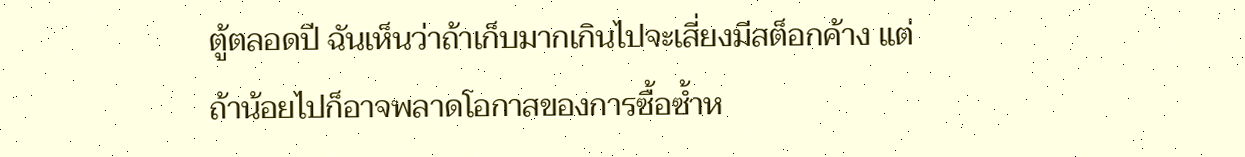ตู้ตลอดปี ฉันเห็นว่าถ้าเก็บมากเกินไปจะเสี่ยงมีสต็อกค้าง แต่ถ้าน้อยไปก็อาจพลาดโอกาสของการซื้อซ้ำห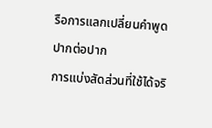รือการแลกเปลี่ยนคำพูดปากต่อปาก
การแบ่งสัดส่วนที่ใช้ได้จริ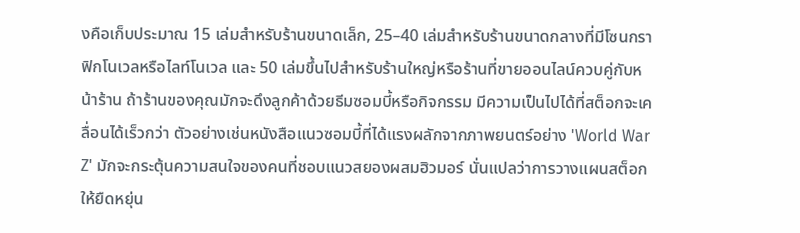งคือเก็บประมาณ 15 เล่มสำหรับร้านขนาดเล็ก, 25–40 เล่มสำหรับร้านขนาดกลางที่มีโซนกราฟิกโนเวลหรือไลท์โนเวล และ 50 เล่มขึ้นไปสำหรับร้านใหญ่หรือร้านที่ขายออนไลน์ควบคู่กับหน้าร้าน ถ้าร้านของคุณมักจะดึงลูกค้าด้วยธีมซอมบี้หรือกิจกรรม มีความเป็นไปได้ที่สต็อกจะเคลื่อนได้เร็วกว่า ตัวอย่างเช่นหนังสือแนวซอมบี้ที่ได้แรงผลักจากภาพยนตร์อย่าง 'World War Z' มักจะกระตุ้นความสนใจของคนที่ชอบแนวสยองผสมฮิวมอร์ นั่นแปลว่าการวางแผนสต็อกให้ยืดหยุ่น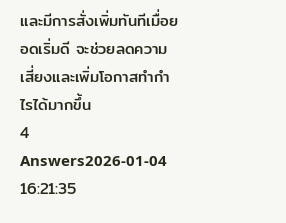และมีการสั่งเพิ่มทันทีเมื่อยอดเริ่มดี จะช่วยลดความเสี่ยงและเพิ่มโอกาสทำกำไรได้มากขึ้น
4 Answers2026-01-04 16:21:35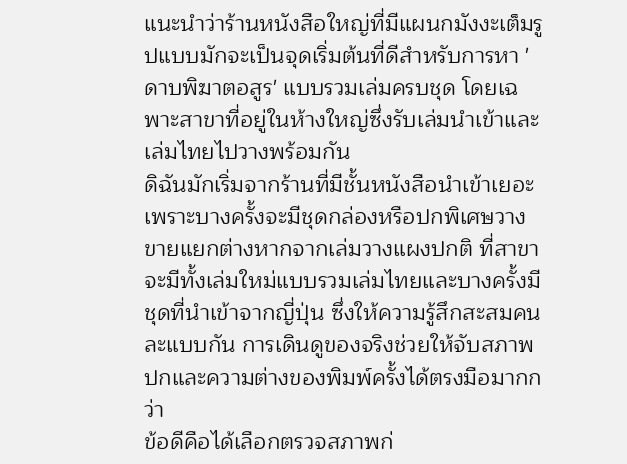แนะนำว่าร้านหนังสือใหญ่ที่มีแผนกมังงะเต็มรูปแบบมักจะเป็นจุดเริ่มต้นที่ดีสำหรับการหา 'ดาบพิฆาตอสูร' แบบรวมเล่มครบชุด โดยเฉพาะสาขาที่อยู่ในห้างใหญ่ซึ่งรับเล่มนำเข้าและเล่มไทยไปวางพร้อมกัน
ดิฉันมักเริ่มจากร้านที่มีชั้นหนังสือนำเข้าเยอะ เพราะบางครั้งจะมีชุดกล่องหรือปกพิเศษวางขายแยกต่างหากจากเล่มวางแผงปกติ ที่สาขาจะมีทั้งเล่มใหม่แบบรวมเล่มไทยและบางครั้งมีชุดที่นำเข้าจากญี่ปุ่น ซึ่งให้ความรู้สึกสะสมคนละแบบกัน การเดินดูของจริงช่วยให้จับสภาพปกและความต่างของพิมพ์ครั้งได้ตรงมือมากกว่า
ข้อดีคือได้เลือกตรวจสภาพก่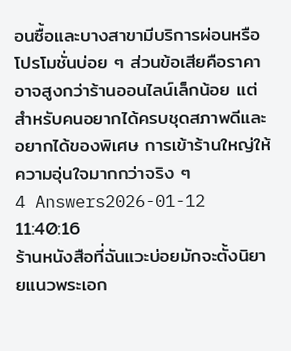อนซื้อและบางสาขามีบริการผ่อนหรือโปรโมชั่นบ่อย ๆ ส่วนข้อเสียคือราคาอาจสูงกว่าร้านออนไลน์เล็กน้อย แต่สำหรับคนอยากได้ครบชุดสภาพดีและอยากได้ของพิเศษ การเข้าร้านใหญ่ให้ความอุ่นใจมากกว่าจริง ๆ
4 Answers2026-01-12 11:40:16
ร้านหนังสือที่ฉันแวะบ่อยมักจะตั้งนิยายแนวพระเอก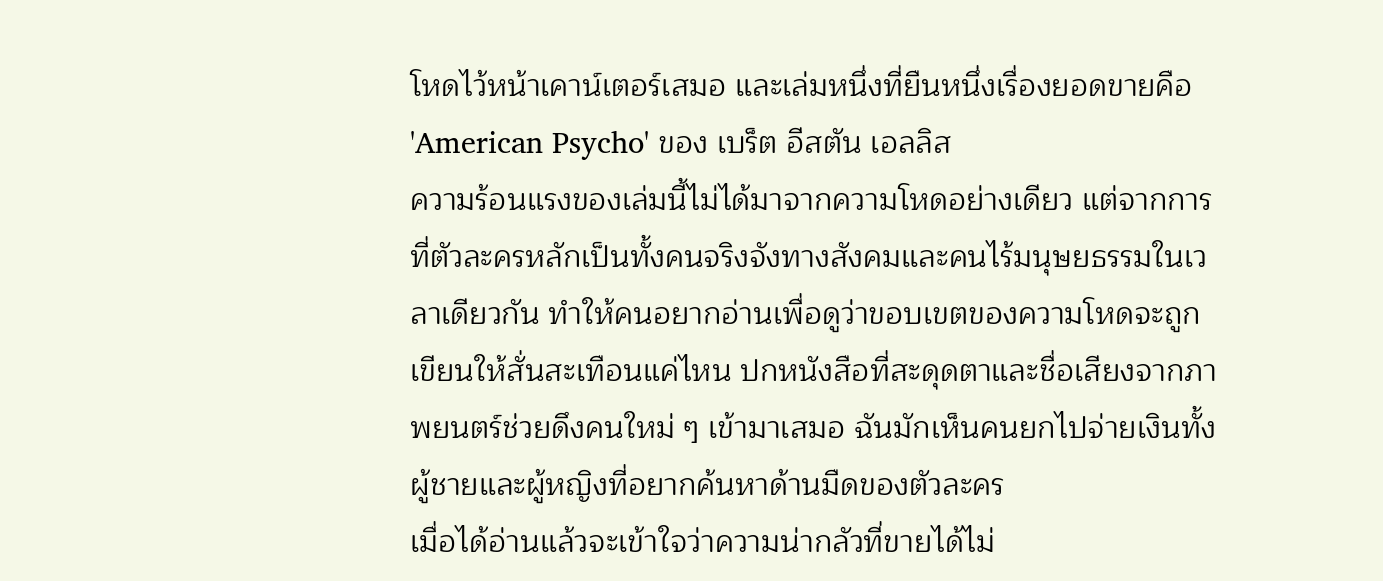โหดไว้หน้าเคาน์เตอร์เสมอ และเล่มหนึ่งที่ยืนหนึ่งเรื่องยอดขายคือ 'American Psycho' ของ เบร็ต อีสตัน เอลลิส
ความร้อนแรงของเล่มนี้ไม่ได้มาจากความโหดอย่างเดียว แต่จากการที่ตัวละครหลักเป็นทั้งคนจริงจังทางสังคมและคนไร้มนุษยธรรมในเวลาเดียวกัน ทำให้คนอยากอ่านเพื่อดูว่าขอบเขตของความโหดจะถูกเขียนให้สั่นสะเทือนแค่ไหน ปกหนังสือที่สะดุดตาและชื่อเสียงจากภาพยนตร์ช่วยดึงคนใหม่ ๆ เข้ามาเสมอ ฉันมักเห็นคนยกไปจ่ายเงินทั้งผู้ชายและผู้หญิงที่อยากค้นหาด้านมืดของตัวละคร
เมื่อได้อ่านแล้วจะเข้าใจว่าความน่ากลัวที่ขายได้ไม่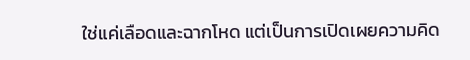ใช่แค่เลือดและฉากโหด แต่เป็นการเปิดเผยความคิด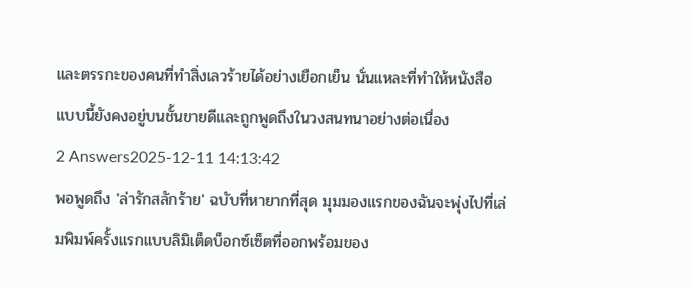และตรรกะของคนที่ทำสิ่งเลวร้ายได้อย่างเยือกเย็น นั่นแหละที่ทำให้หนังสือแบบนี้ยังคงอยู่บนชั้นขายดีและถูกพูดถึงในวงสนทนาอย่างต่อเนื่อง
2 Answers2025-12-11 14:13:42
พอพูดถึง 'ล่ารักสลักร้าย' ฉบับที่หายากที่สุด มุมมองแรกของฉันจะพุ่งไปที่เล่มพิมพ์ครั้งแรกแบบลิมิเต็ดบ็อกซ์เซ็ตที่ออกพร้อมของ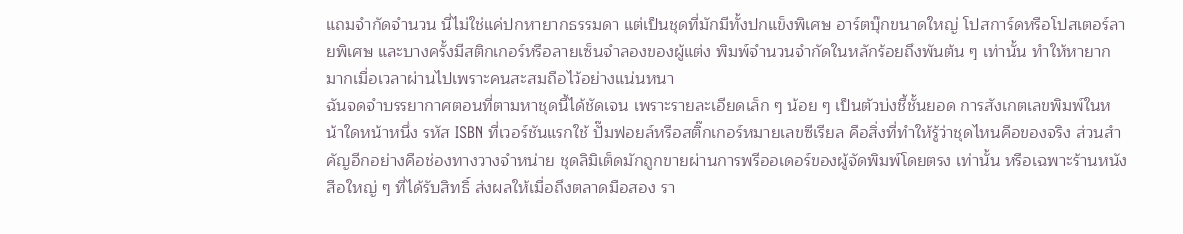แถมจำกัดจำนวน นี่ไม่ใช่แค่ปกหายากธรรมดา แต่เป็นชุดที่มักมีทั้งปกแข็งพิเศษ อาร์ตบุ๊กขนาดใหญ่ โปสการ์ดหรือโปสเตอร์ลายพิเศษ และบางครั้งมีสติกเกอร์หรือลายเซ็นจำลองของผู้แต่ง พิมพ์จำนวนจำกัดในหลักร้อยถึงพันต้น ๆ เท่านั้น ทำให้หายากมากเมื่อเวลาผ่านไปเพราะคนสะสมถือไว้อย่างแน่นหนา
ฉันจดจำบรรยากาศตอนที่ตามหาชุดนี้ได้ชัดเจน เพราะรายละเอียดเล็ก ๆ น้อย ๆ เป็นตัวบ่งชี้ชั้นยอด การสังเกตเลขพิมพ์ในหน้าใดหน้าหนึ่ง รหัส ISBN ที่เวอร์ชันแรกใช้ ปั๊มฟอยล์หรือสติ๊กเกอร์หมายเลขซีเรียล คือสิ่งที่ทำให้รู้ว่าชุดไหนคือของจริง ส่วนสำคัญอีกอย่างคือช่องทางวางจำหน่าย ชุดลิมิเต็ดมักถูกขายผ่านการพรีออเดอร์ของผู้จัดพิมพ์โดยตรง เท่านั้น หรือเฉพาะร้านหนังสือใหญ่ ๆ ที่ได้รับสิทธิ์ ส่งผลให้เมื่อถึงตลาดมือสอง รา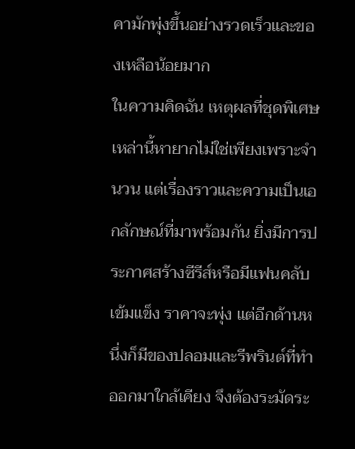คามักพุ่งขึ้นอย่างรวดเร็วและของเหลือน้อยมาก
ในความคิดฉัน เหตุผลที่ชุดพิเศษเหล่านี้หายากไม่ใช่เพียงเพราะจำนวน แต่เรื่องราวและความเป็นเอกลักษณ์ที่มาพร้อมกัน ยิ่งมีการประกาศสร้างซีรีส์หรือมีแฟนคลับเข้มแข็ง ราคาจะพุ่ง แต่อีกด้านหนึ่งก็มีของปลอมและรีพรินต์ที่ทำออกมาใกล้เคียง จึงต้องระมัดระ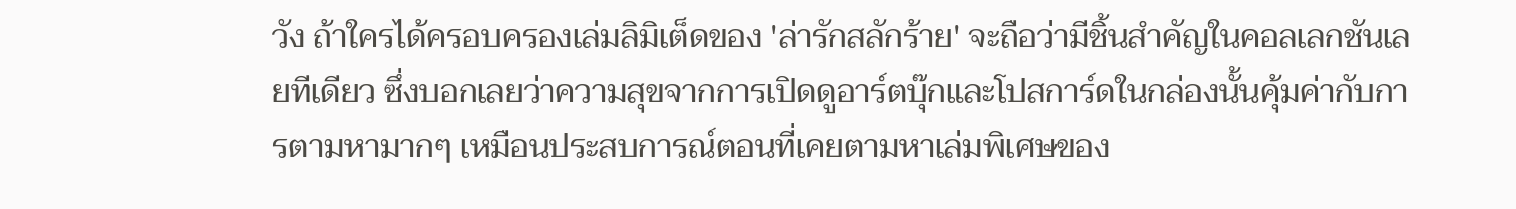วัง ถ้าใครได้ครอบครองเล่มลิมิเต็ดของ 'ล่ารักสลักร้าย' จะถือว่ามีชิ้นสำคัญในคอลเลกชันเลยทีเดียว ซึ่งบอกเลยว่าความสุขจากการเปิดดูอาร์ตบุ๊กและโปสการ์ดในกล่องนั้นคุ้มค่ากับการตามหามากๆ เหมือนประสบการณ์ตอนที่เคยตามหาเล่มพิเศษของ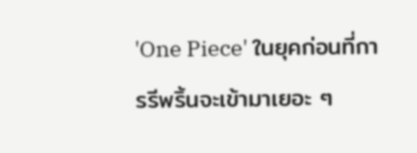'One Piece' ในยุคก่อนที่การรีพริ้นจะเข้ามาเยอะ ๆ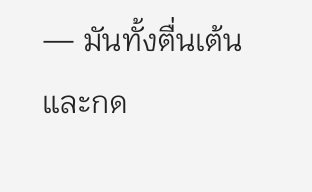— มันทั้งตื่นเต้นและกด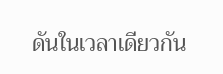ดันในเวลาเดียวกัน